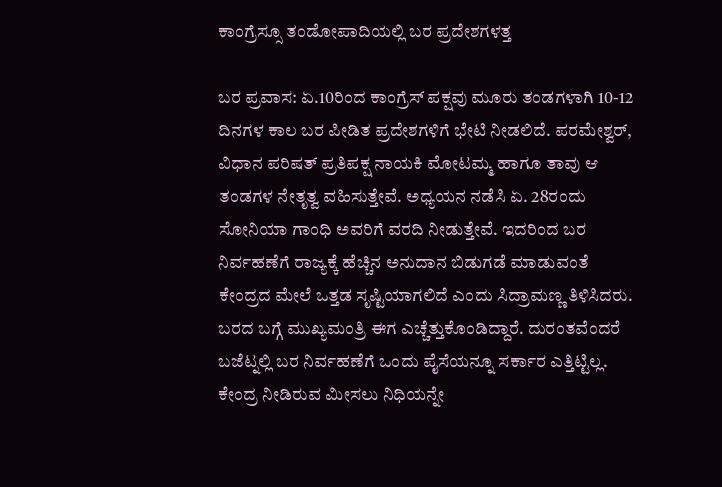ಕಾಂಗ್ರೆಸ್ಸೂ ತಂಡೋಪಾದಿಯಲ್ಲಿ ಬರ ಪ್ರದೇಶಗಳತ್ತ

ಬರ ಪ್ರವಾಸ: ಏ.10ರಿಂದ ಕಾಂಗ್ರೆಸ್ ಪಕ್ಷವು ಮೂರು ತಂಡಗಳಾಗಿ 10-12 ದಿನಗಳ ಕಾಲ ಬರ ಪೀಡಿತ ಪ್ರದೇಶಗಳಿಗೆ ಭೇಟಿ ನೀಡಲಿದೆ. ಪರಮೇಶ್ವರ್, ವಿಧಾನ ಪರಿಷತ್ ಪ್ರತಿಪಕ್ಷ ನಾಯಕಿ ಮೋಟಮ್ಮ ಹಾಗೂ ತಾವು ಆ ತಂಡಗಳ ನೇತೃತ್ವ ವಹಿಸುತ್ತೇವೆ. ಅಧ್ಯಯನ ನಡೆಸಿ ಏ. 28ರಂದು ಸೋನಿಯಾ ಗಾಂಧಿ ಅವರಿಗೆ ವರದಿ ನೀಡುತ್ತೇವೆ. ಇದರಿಂದ ಬರ ನಿರ್ವಹಣೆಗೆ ರಾಜ್ಯಕ್ಕೆ ಹೆಚ್ಚಿನ ಅನುದಾನ ಬಿಡುಗಡೆ ಮಾಡುವಂತೆ ಕೇಂದ್ರದ ಮೇಲೆ ಒತ್ತಡ ಸೃಷ್ಟಿಯಾಗಲಿದೆ ಎಂದು ಸಿದ್ರಾಮಣ್ಣ ತಿಳಿಸಿದರು.
ಬರದ ಬಗ್ಗೆ ಮುಖ್ಯಮಂತ್ರಿ ಈಗ ಎಚ್ಚೆತ್ತುಕೊಂಡಿದ್ದಾರೆ. ದುರಂತವೆಂದರೆ ಬಜೆಟ್ನಲ್ಲಿ ಬರ ನಿರ್ವಹಣೆಗೆ ಒಂದು ಪೈಸೆಯನ್ನೂ ಸರ್ಕಾರ ಎತ್ತಿಟ್ಟಿಲ್ಲ. ಕೇಂದ್ರ ನೀಡಿರುವ ಮೀಸಲು ನಿಧಿಯನ್ನೇ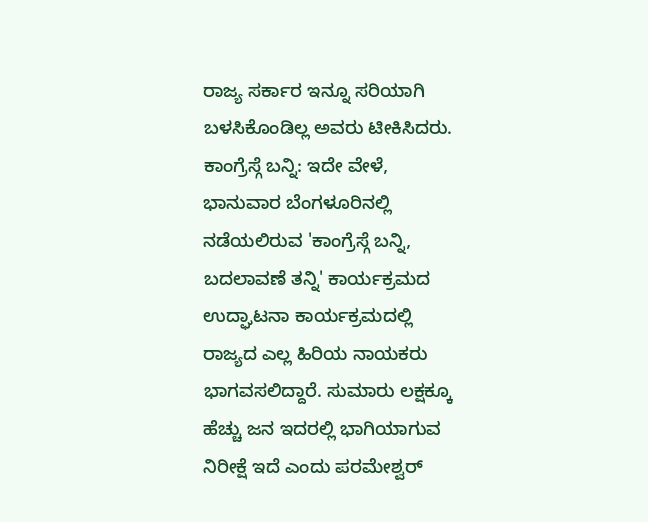ರಾಜ್ಯ ಸರ್ಕಾರ ಇನ್ನೂ ಸರಿಯಾಗಿ ಬಳಸಿಕೊಂಡಿಲ್ಲ ಅವರು ಟೀಕಿಸಿದರು.
ಕಾಂಗ್ರೆಸ್ಗೆ ಬನ್ನಿ: ಇದೇ ವೇಳೆ, ಭಾನುವಾರ ಬೆಂಗಳೂರಿನಲ್ಲಿ ನಡೆಯಲಿರುವ 'ಕಾಂಗ್ರೆಸ್ಗೆ ಬನ್ನಿ, ಬದಲಾವಣೆ ತನ್ನಿ' ಕಾರ್ಯಕ್ರಮದ ಉದ್ಘಾಟನಾ ಕಾರ್ಯಕ್ರಮದಲ್ಲಿ ರಾಜ್ಯದ ಎಲ್ಲ ಹಿರಿಯ ನಾಯಕರು ಭಾಗವಸಲಿದ್ದಾರೆ. ಸುಮಾರು ಲಕ್ಷಕ್ಕೂ ಹೆಚ್ಚು ಜನ ಇದರಲ್ಲಿ ಭಾಗಿಯಾಗುವ ನಿರೀಕ್ಷೆ ಇದೆ ಎಂದು ಪರಮೇಶ್ವರ್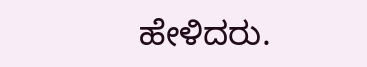ಹೇಳಿದರು.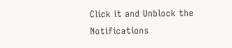Click it and Unblock the Notifications